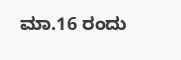ಮಾ.16 ರಂದು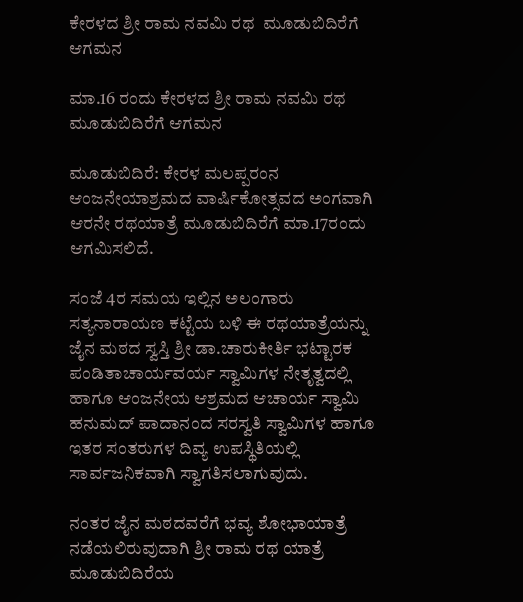ಕೇರಳದ ಶ್ರೀ ರಾಮ ನವಮಿ ರಥ  ಮೂಡುಬಿದಿರೆಗೆ ಆಗಮನ

ಮಾ.16 ರಂದು ಕೇರಳದ ಶ್ರೀ ರಾಮ ನವಮಿ ರಥ ಮೂಡುಬಿದಿರೆಗೆ ಆಗಮನ

ಮೂಡುಬಿದಿರೆ: ಕೇರಳ ಮಲಪ್ಪರಂನ ಆಂಜನೇಯಾಶ್ರಮದ ವಾರ್ಷಿಕೋತ್ಸವದ ಅಂಗವಾಗಿ ಆರನೇ ರಥಯಾತ್ರೆ ಮೂಡುಬಿದಿರೆಗೆ ಮಾ.17ರಂದು ಆಗಮಿಸಲಿದೆ.

ಸಂಜೆ 4ರ ಸಮಯ ಇಲ್ಲಿನ ಅಲಂಗಾರು ಸತ್ಯನಾರಾಯಣ ಕಟ್ಟೆಯ ಬಳಿ ಈ ರಥಯಾತ್ರೆಯನ್ನು ಜೈನ ಮಠದ ಸ್ವಸ್ತಿ ಶ್ರೀ ಡಾ.ಚಾರುಕೀರ್ತಿ ಭಟ್ಟಾರಕ ಪಂಡಿತಾಚಾರ್ಯವರ್ಯ ಸ್ವಾಮಿಗಳ ನೇತೃತ್ವದಲ್ಲಿ ಹಾಗೂ ಆಂಜನೇಯ ಆಶ್ರಮದ ಆಚಾರ್ಯ ಸ್ವಾಮಿ ಹನುಮದ್ ಪಾದಾನಂದ ಸರಸ್ವತಿ ಸ್ವಾಮಿಗಳ ಹಾಗೂ ಇತರ ಸಂತರುಗಳ ದಿವ್ಯ ಉಪಸ್ಥಿತಿಯಲ್ಲಿ ಸಾರ್ವಜನಿಕವಾಗಿ ಸ್ವಾಗತಿಸಲಾಗುವುದು.

ನಂತರ ಜೈನ ಮಠದವರೆಗೆ ಭವ್ಯ ಶೋಭಾಯಾತ್ರೆ ನಡೆಯಲಿರುವುದಾಗಿ ಶ್ರೀ ರಾಮ ರಥ ಯಾತ್ರೆ ಮೂಡುಬಿದಿರೆಯ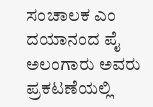ಸಂಚಾಲಕ ಎಂ ದಯಾನಂದ ಪೈ ಅಲಂಗಾರು ಅವರು ಪ್ರಕಟಣೆಯಲ್ಲಿ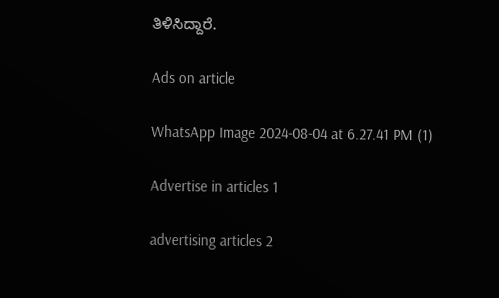ತಿಳಿಸಿದ್ದಾರೆ.

Ads on article

WhatsApp Image 2024-08-04 at 6.27.41 PM (1)

Advertise in articles 1

advertising articles 2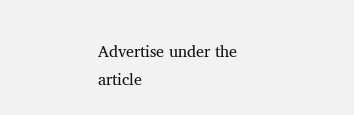Advertise under the article